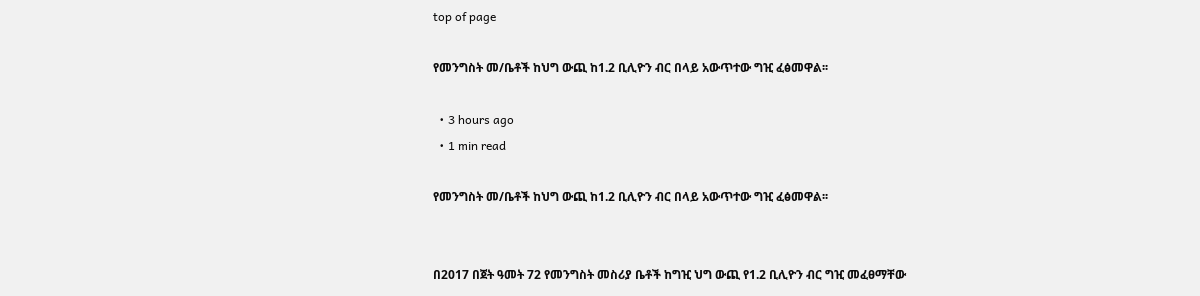top of page

የመንግስት መ/ቤቶች ከህግ ውጪ ከ1.2 ቢሊዮን ብር በላይ አውጥተው ግዢ ፈፅመዋል፡፡

  • 3 hours ago
  • 1 min read

የመንግስት መ/ቤቶች ከህግ ውጪ ከ1.2 ቢሊዮን ብር በላይ አውጥተው ግዢ ፈፅመዋል፡፡


በ2017 በጀት ዓመት 72 የመንግስት መስሪያ ቤቶች ከግዢ ህግ ውጪ የ1.2 ቢሊዮን ብር ግዢ መፈፀማቸው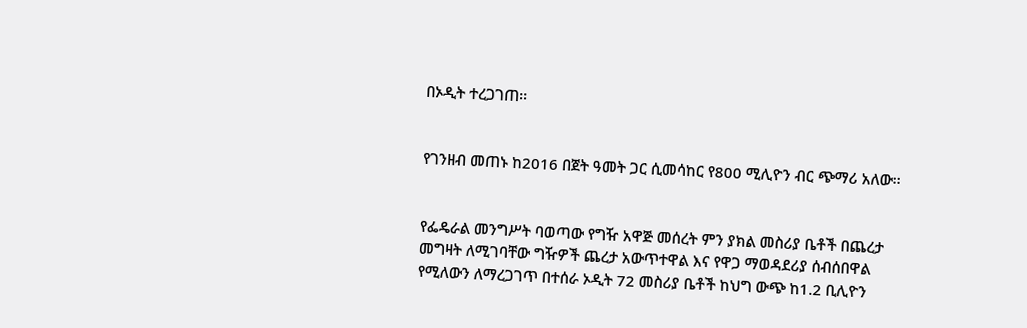በኦዲት ተረጋገጠ፡፡


የገንዘብ መጠኑ ከ2016 በጀት ዓመት ጋር ሲመሳከር የ800 ሚሊዮን ብር ጭማሪ አለው፡፡


የፌዴራል መንግሥት ባወጣው የግዥ አዋጅ መሰረት ምን ያክል መስሪያ ቤቶች በጨረታ መግዛት ለሚገባቸው ግዥዎች ጨረታ አውጥተዋል እና የዋጋ ማወዳደሪያ ሰብሰበዋል የሚለውን ለማረጋገጥ በተሰራ ኦዲት 72 መስሪያ ቤቶች ከህግ ውጭ ከ1.2 ቢሊዮን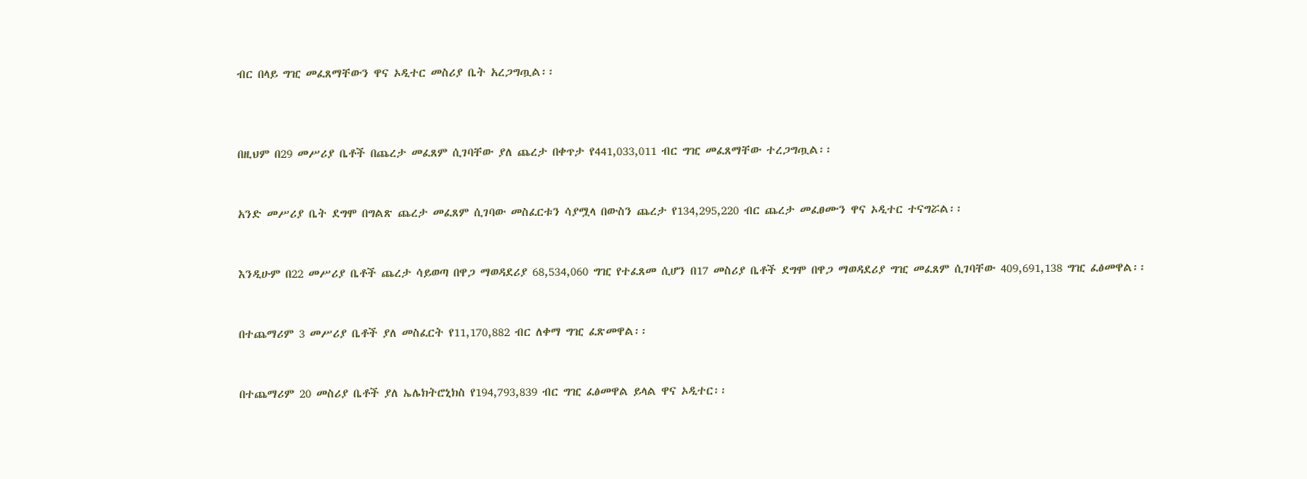ብር በላይ ግዢ መፈጸማቸውን ዋና ኦዲተር መስሪያ ቤት አረጋግጧል፡፡



በዚህም በ29 መሥሪያ ቤቶች በጨረታ መፈጸም ሲገባቸው ያለ ጨረታ በቀጥታ የ441,033,011 ብር ግዢ መፈጸማቸው ተረጋግጧል፡፡


አንድ መሥሪያ ቤት ደግሞ በግልጽ ጨረታ መፈጸም ሲገባው መስፈርቱን ሳያሟላ በውስን ጨረታ የ134,295,220 ብር ጨረታ መፈፀሙን ዋና ኦዲተር ተናግሯል፡፡


እንዲሁም በ22 መሥሪያ ቤቶች ጨረታ ሳይወጣ በዋጋ ማወዳደሪያ 68,534,060 ግዢ የተፈጸመ ሲሆን በ17 መስሪያ ቤቶች ደግሞ በዋጋ ማወዳደሪያ ግዢ መፈጸም ሲገባቸው 409,691,138 ግዢ ፈፅመዋል፡፡


በተጨማሪም 3 መሥሪያ ቤቶች ያለ መስፈርት የ11,170,882 ብር ለቀማ ግዢ ፈጽመዋል፡፡


በተጨማሪም 20 መስሪያ ቤቶች ያለ ኤሌክትሮኒክስ የ194,793,839 ብር ግዢ ፈፅመዋል ይላል ዋና ኦዲተር፡፡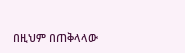በዚህም በጠቅላላው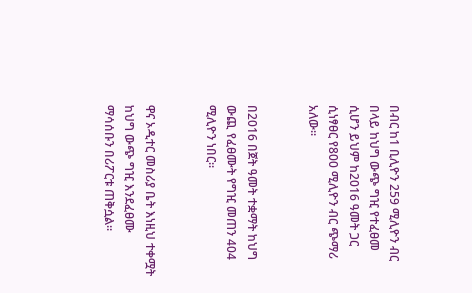በብር ከ1 ቢሊዮን 259 ሚሊዮን ብር በላይ ከህግ ውጭ ግዢ የተፈፀመ ሲሆን ይህም ከ2016 ዓመት ጋር ሲነፃፀር የ800 ሚሊዮን ብር ጭማሪ አለው፡፡


በ2016 በጀት ዓመት ተቋማት ከህግ ውጪ የፈፀሙት የግዢ መጠን 404 ሚሊዮን ነበር፡፡


ዋና ኦዲተር መስሪያ ቤት እነዚህ ተቀሟት ከህግ ውጭ ግዢ እንደፈፀሙ ማሳሰቡን በሪፖርቱ ጠቅሷል፡፡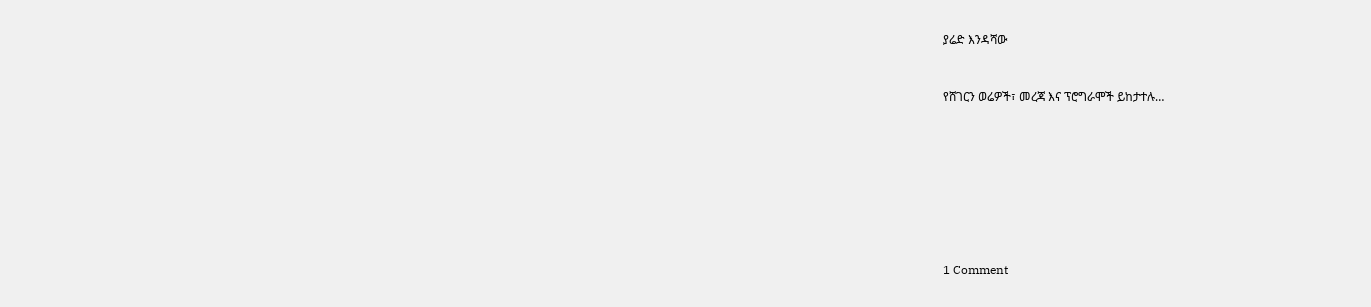ያሬድ እንዳሻው


የሸገርን ወሬዎች፣ መረጃ እና ፕሮግራሞች ይከታተሉ…








1 Comment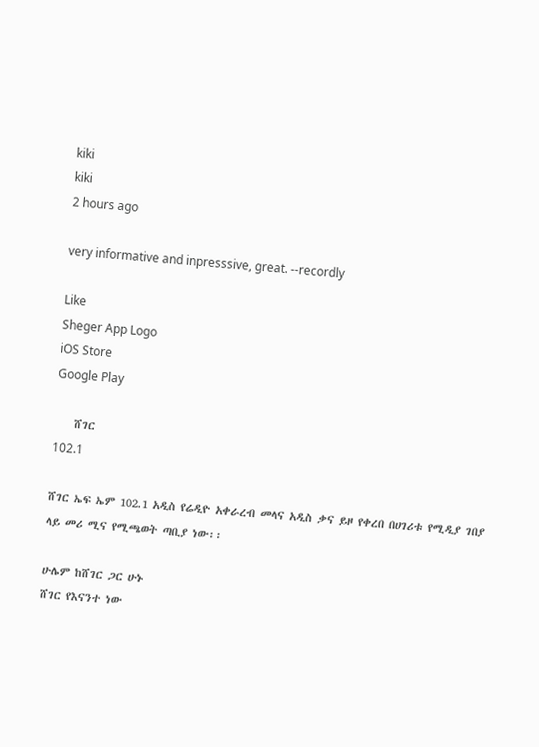kiki
kiki
2 hours ago

very informative and inpresssive, great. --recordly

Like
Sheger App Logo
iOS Store
Google Play

    ሸገር
102.1

ሸገር ኤፍ ኤም 102.1 አዲስ የሬዲዮ አቀራረብ መላና አዲስ ቃና ይዞ የቀረበ በሀገሪቱ የሚዲያ ገበያ ላይ መሪ ሚና የሚጫወት ጣቢያ ነው፡፡

ሁሌም ከሸገር ጋር ሁኑ
ሸገር የእናንተ ነው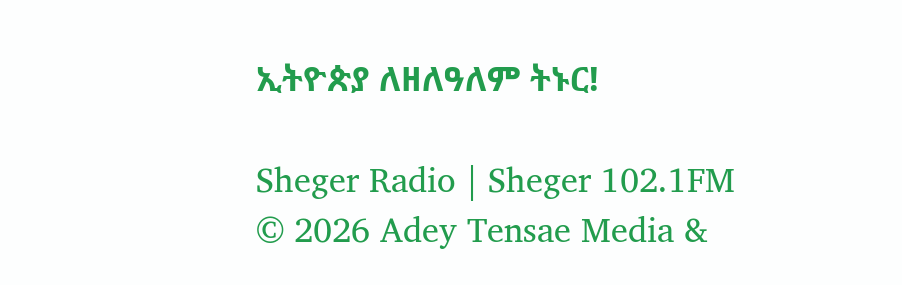ኢትዮጵያ ለዘለዓለም ትኑር!

Sheger Radio | Sheger 102.1FM  © 2026 Adey Tensae Media &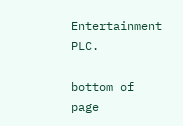Entertainment PLC.

bottom of page